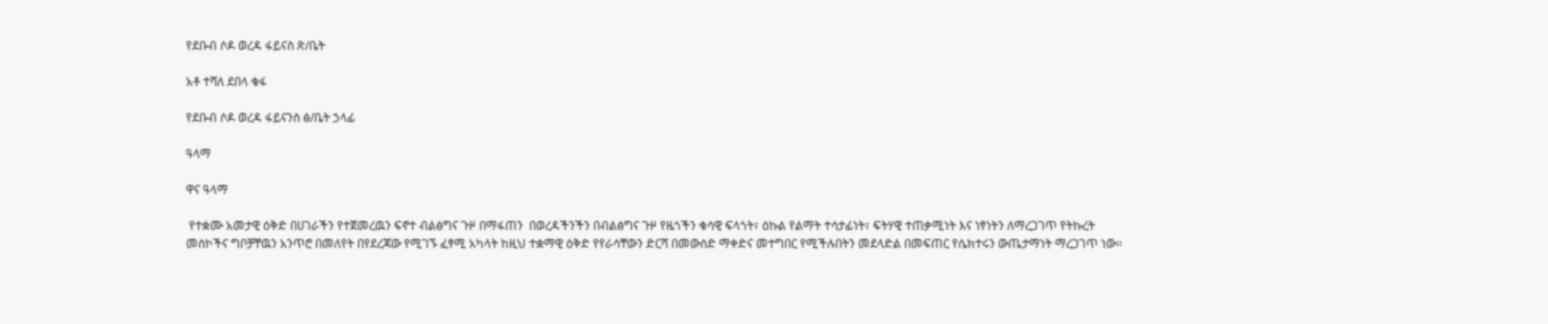የደቡብ ሶዶ ወረዳ ፋይናስ ጽ/ቤት

አቶ ተሻለ ደበላ ቁፋ

የደቡብ ሶዶ ወረዳ ፋይናንስ ፅ/ቤት ኃላፊ

ዓላማ

ዋና ዓላማ

 የተቋሙ አመታዊ ዕቅድ በሀገራችን የተጀመረዉን ፍኖተ ብልፅግና ጉዞ በማፋጠን  በወረዳችንችን በብልፅግና ጉዞ የዜጎችን ቁሳዊ ፍላጎት፣ ዕኩል የልማት ተሳታፊነት፣ ፍትሃዊ ተጠቃሚነት እና ነፃነትን ለማረጋገጥ የትኩረት መስኮችና ግቦቻቸዉን አንጥሮ በመለየት በየደረጃው የሚገኙ ፈፃሚ አካላት ከዚህ ተቋማዊ ዕቅድ የየራሳቸውን ድርሻ በመውሰድ ማቀድና መተግበር የሚችሉበትን መደላድል በመፍጠር የሴክተሩን ውጤታማነት ማረጋገጥ ነው፡፡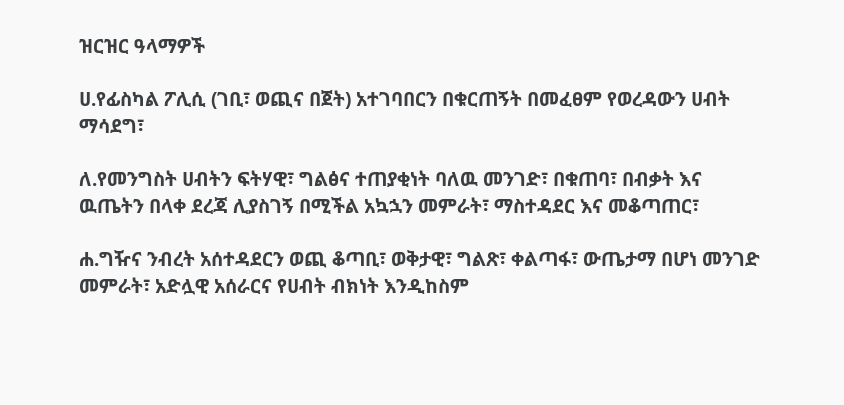ዝርዝር ዓላማዎች

ሀ.የፊስካል ፖሊሲ (ገቢ፣ ወጪና በጀት) አተገባበርን በቁርጠኝት በመፈፀም የወረዳውን ሀብት ማሳደግ፣

ለ.የመንግስት ሀብትን ፍትሃዊ፣ ግልፅና ተጠያቂነት ባለዉ መንገድ፣ በቁጠባ፣ በብቃት እና ዉጤትን በላቀ ደረጃ ሊያስገኝ በሚችል አኳኋን መምራት፣ ማስተዳደር እና መቆጣጠር፣

ሐ.ግዥና ንብረት አሰተዳደርን ወጪ ቆጣቢ፣ ወቅታዊ፣ ግልጽ፣ ቀልጣፋ፣ ውጤታማ በሆነ መንገድ መምራት፣ አድሏዊ አሰራርና የሀብት ብክነት እንዲከስም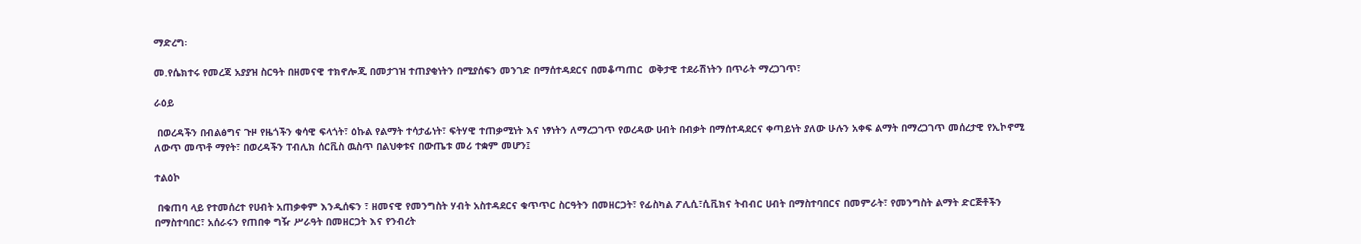ማድረግ፡

መ.የሴክተሩ የመረጃ አያያዝ ስርዓት በዘመናዊ ተክኖሎጂ በመታገዝ ተጠያቂነትን በሚያሰፍን መንገድ በማሰተዳደርና በመቆጣጠር  ወቅታዊ ተደራሽነትን በጥራት ማረጋገጥ፣

ራዕይ

 በወረዳችን በብልፅግና ጉዞ የዜጎችን ቁሳዊ ፍላጎት፣ ዕኩል የልማት ተሳታፊነት፣ ፍትሃዊ ተጠቃሚነት እና ነፃነትን ለማረጋገጥ የወረዳው ሀብት በብቃት በማሰተዳደርና ቀጣይነት ያለው ሁሉን አቀፍ ልማት በማረጋገጥ መሰረታዊ የኢኮኖሚ ለውጥ መጥቶ ማየት፣ በወረዳችን ፐብሊክ ሰርቪስ ዉስጥ በልህቀቱና በውጤቱ መሪ ተቋም መሆን፤

ተልዕኮ

 በቁጠባ ላይ የተመሰረተ የሀብት አጠቃቀም እንዲሰፍን ፣ ዘመናዊ የመንግስት ሃብት አስተዳደርና ቁጥጥር ስርዓትን በመዘርጋት፣ የፊስካል ፖሊሲ፣ሲቪክና ትብብር ሀብት በማስተባበርና በመምራት፣ የመንግስት ልማት ድርጅቶችን በማስተባበር፣ አሰራሩን የጠበቀ ግዥ ሥራዓት በመዘርጋት እና የንብረት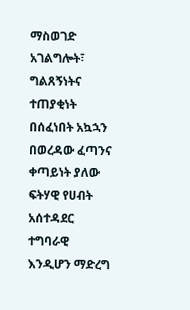ማስወገድ አገልግሎት፣ ግልጸኝነትና ተጠያቂነት በሰፈነበት አኳኋን በወረዳው ፈጣንና ቀጣይነት ያለው ፍትሃዊ የሀብት አሰተዳደር  ተግባራዊ እንዲሆን ማድረግ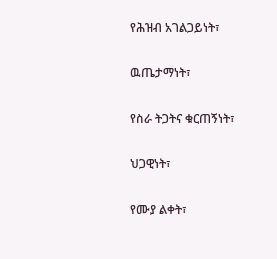የሕዝብ አገልጋይነት፣

ዉጤታማነት፣

የስራ ትጋትና ቁርጠኝነት፣

ህጋዊነት፣

የሙያ ልቀት፣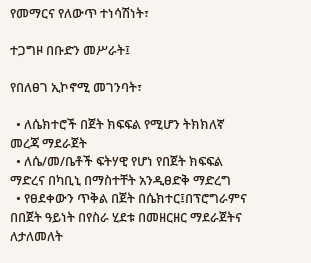የመማርና የለውጥ ተነሳሽነት፣

ተጋግዞ በቡድን መሥራት፤

የበለፀገ ኢኮኖሚ መገንባት፣

  • ለሴክተሮች በጀት ክፍፍል የሚሆን ትክክለኛ መረጃ ማደራጀት
  • ለሴ/መ/ቤቶች ፍትሃዊ የሆነ የበጀት ክፍፍል ማድረና በካቢኒ በማስተቸት አንዲፀድቅ ማድረግ
  • የፀደቀውን ጥቅል በጀት በሴክተር፤በፕሮግራምና በበጀት ዓይነት በየስራ ሂደቱ በመዘርዘር ማደራጀትና ለታለመለት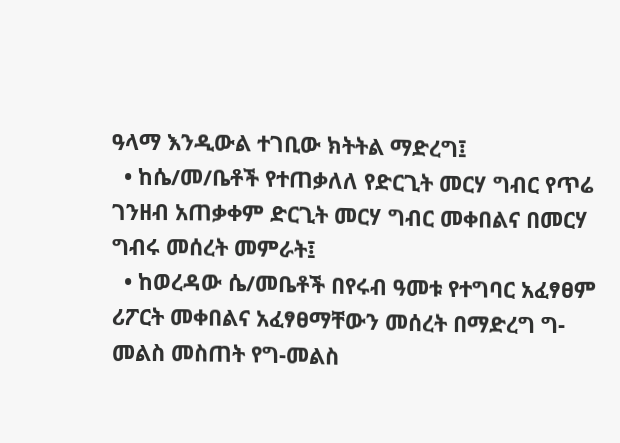ዓላማ እንዲውል ተገቢው ክትትል ማድረግ፤
  • ከሴ/መ/ቤቶች የተጠቃለለ የድርጊት መርሃ ግብር የጥሬ ገንዘብ አጠቃቀም ድርጊት መርሃ ግብር መቀበልና በመርሃ ግብሩ መሰረት መምራት፤
  • ከወረዳው ሴ/መቤቶች በየሩብ ዓመቱ የተግባር አፈፃፀም ሪፖርት መቀበልና አፈፃፀማቸውን መሰረት በማድረግ ግ-መልስ መስጠት የግ-መልስ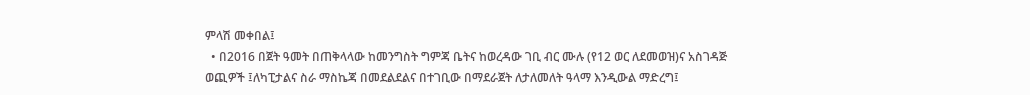ምላሽ መቀበል፤
  • በ2016 በጀት ዓመት በጠቅላላው ከመንግስት ግምጃ ቤትና ከወረዳው ገቢ ብር ሙሉ (የ12 ወር ለደመወዝ)ና አስገዳጅ ወጪዎች ፤ለካፒታልና ስራ ማስኬጃ በመደልደልና በተገቢው በማደራጀት ለታለመለት ዓላማ እንዲውል ማድረግ፤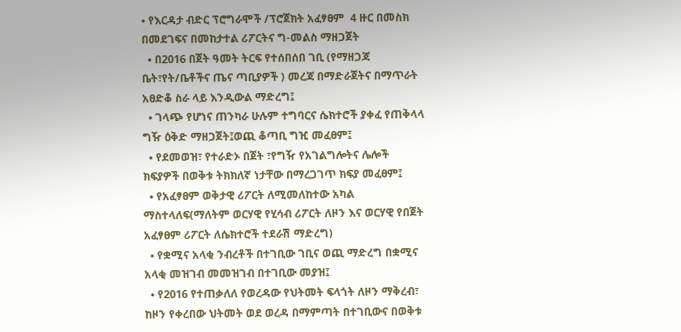• የእርዳታ ብድር ፕሮግራሞች /ፕሮጀክት አፈፃፀም  4 ዙር በመስክ በመደገፍና በመከታተል ሪፖርትና ግ-መልስ ማዘጋጀት
  • በ2016 በጀት ዓመት ትርፍ የተሰበሰበ ገቢ (የማዘጋጃ ቤት፣የት/ቤቶችና ጤና ጣቢያዎች ) መረጃ በማድራጀትና በማጥራት አፀድቆ ስራ ላይ እንዲውል ማድረግ፤
  • ገላጭ የሆነና ጠንካራ ሁሉም ተግባርና ሴክተሮች ያቀፈ የጠቅላላ ግዥ ዕቅድ ማዘጋጀት፤ወጪ ቆጣቢ ግዢ መፈፀም፤
  • የደመወዝ፣ የተራድኦ በጀት ፣የግዥ የአገልግሎትና ሌሎች ክፍያዎች በወቅቱ ትክክለኛ ነታቸው በማረጋገጥ ክፍያ መፈፀም፤
  • የአፈፃፀም ወቅታዊ ሪፖርት ለሚመለከተው አካል ማስተላለፍ(ማለትም ወርሃዊ የሂሳብ ሪፖርት ለዞን እና ወርሃዊ የበጀት አፈፃፀም ሪፖርት ለሴክተሮች ተደራሽ ማድረግ)
  • የቋሚና አላቂ ንብረቶች በተገቢው ገቢና ወጪ ማድረግ በቋሚና አላቂ መዝገብ መመዝገብ በተገቢው መያዝ፤
  • የ2016 የተጠቃለለ የወረዳው የህትመት ፍላጎት ለዞን ማቅረብ፣ ከዞን የቀረበው ህትመት ወደ ወረዳ በማምጣት በተገቢውና በወቅቱ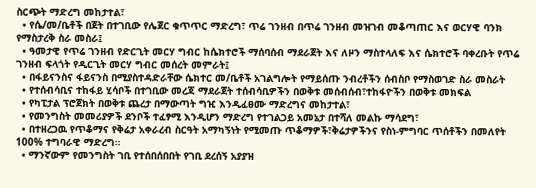ስርጭት ማድረግ መከታተል፣
  • የሴ/መ/ቤቶች በጀት በተገቢው የሌጀር ቁጥጥር ማድረግ፣ ጥሬ ገንዘብ በጥሬ ገንዘብ መዝገብ መቆጣጠር እና ወርሃዊ ባንክ የማስታረቅ ስራ መስራ፤
  • ዓመታዊ የጥሬ ገንዘብ የድርጊት መርሃ ግብር ከሴክተሮች ማሰባሰብ ማደራጀት እና ለዞን ማስተላለፍ እና ሴክተሮች ባቀረቡት የጥሬ ገንዘብ ፍላጎት የዲርጊት መርሃ ግብር መሰረት መምራት፤
  • በፋይናንስና ፋይናንስ በሚያስተዳድራቸው ሴክተር መ/ቤቶች አገልግሎት የማይሰጡ ንብረቶችን ሰብስቦ የማስወገድ ስራ መስራት
  • የተሰብሳቢና ተከፋይ ሂሳቦች በተገቢው መረጃ ማደራጀት ተሰብሳቢዎችን በወቅቱ መሰብሰብ፣ተከፋዮችን በወቅቱ መክፍል
  • የካፒታል ፕሮጀክት በወቅቱ ጨረታ በማውጣት ግዢ እንዲፈፀሙ ማድረግና መከታተል፣
  • የመንግስት መመሪያዎች ደንቦች ተፈፃሚ እንዲሆን ማድረግ የተገልጋይ አመኔታ በተሻለ መልኩ ማሳደግ፣
  • በተዘረጋዉ የጥቆማና የቅሬታ አቀራረብ ስርዓት አማካኝነት የሚመጡ ጥቆማዎች፣ቅሬታዎችንና የስነ-ምግባር ጥሰቶችን በመለየት 100% ተግባራዊ ማድረግ፡፡
  • ማንኛውም የመንግስት ገቢ የተሰበሰበበት የገቢ ደረሰኝ አያያዝ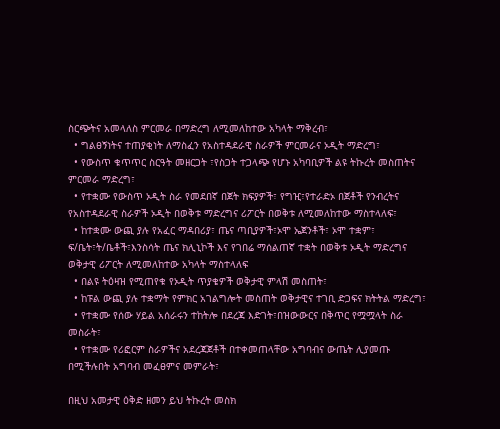ስርጭትና አመላለስ ምርመራ በማድረግ ለሚመለከተው አካላት ማቅረብ፣
  • ግልፀኝነትና ተጠያቂነት ለማስፈን የአስተዳደራዊ ስራዎች ምርመራና ኦዲት ማድረግ፣
  • የውስጥ ቁጥጥር ስርዓት መዘርጋት ፣የስጋት ተጋላጭ የሆኑ አካባቢዎች ልዩ ትኩረት መስጠትና ምርመራ ማድረግ፣
  • የተቋሙ የውስጥ ኦዲት ስራ የመደበኛ በጀት ክፍያዎች፣ የግዢ፣የተራድኦ በጀቶች የንብረትና የአስተዳደራዊ ስራዎች ኦዲት በወቅቱ ማድረግና ሪፖርት በወቅቱ ለሚመለከተው ማስተላለፍ፣
  • ከተቋሙ ውጪ ያሉ የአፈር ማዳበሪያ፣ ጤና ጣቢያዎች፣ኦሞ ኤጀንቶች፣ ኦሞ ተቋም፣ ፍ/ቤት፣ት/ቤቶች፣እንስሳት ጤና ክሊኒኮች እና የገበሬ ማሰልጠኛ ተቋት በወቅቱ ኦዲት ማድረግና ወቅታዊ ሪፖርት ለሚመለከተው አካላት ማስተላለፍ
  • በልዩ ትዕዛዝ የሚጠየቁ የኦዲት ጥያቄዎች ወቅታዊ ምላሽ መስጠት፣
  • ከፑል ውጪ ያሉ ተቋማት የምክር አገልግሎት መስጠት ወቅታዊና ተገቢ ድጋፍና ክትትል ማድረግ፣
  • የተቋሙ የሰው ሃይል አሰራሩን ተከትሎ በደረጃ እድገት፣በዝውውርና በቅጥር የሟሟላት ስራ መስራት፣
  • የተቋሙ የሪፎርም ስራዎችና አደረጃጀቶች በተቀመጠላቸው አግባብና ውጤት ሊያመጡ በሚችሉበት አግባብ መፈፀምና መምራት፣

በዚህ አመታዊ ዕቅድ ዘመን ይህ ትኩረት መስክ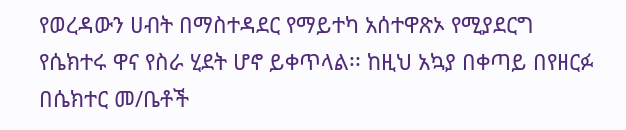የወረዳውን ሀብት በማስተዳደር የማይተካ አሰተዋጽኦ የሚያደርግ የሴክተሩ ዋና የስራ ሂደት ሆኖ ይቀጥላል፡፡ ከዚህ አኳያ በቀጣይ በየዘርፉ በሴክተር መ/ቤቶች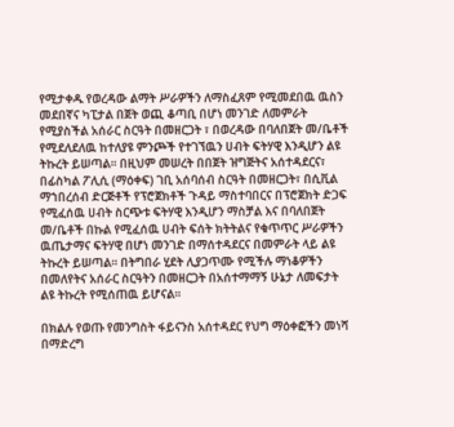የሚታቀዱ የወረዳው ልማት ሥራዎችን ለማስፈጸም የሚመደበዉ ዉስን መደበኛና ካፒታል በጀት ወጪ ቆጣቢ በሆነ መንገድ ለመምራት የሚያስችል አሰራር ስርዓት በመዘርጋት ፣ በወረዳው በባለበጀት መ/ቤቶች የሚደለደለዉ ከተለያዩ ምንጮች የተገኘዉን ሀብት ፍትሃዊ እንዲሆን ልዩ ትኩረት ይሠጣል፡፡ በዚህም መሠረት በበጀት ዝግጅትና አሰተዳደርና፣  በፊስካል ፖሊሲ (ማዕቀፍ) ገቢ አሰባሰብ ስርዓት በመዘርጋት፣ በሲቪል ማኀበረሰብ ድርጅቶች የፕሮጀክቶች ጉዳይ ማስተባበርና በፕሮጀክት ድጋፍ የሚፈሰዉ ሀብት ስርጭቱ ፍትሃዊ እንዲሆን ማስቻል እና በባለበጀት መ/ቤቶች በኩል የሚፈሰዉ ሀብት ፍሰት ክትትልና የቁጥጥር ሥራዎችን ዉጤታማና ፍትሃዊ በሆነ መንገድ በማሰተዳደርና በመምራት ላይ ልዩ ትኩረት ይሠጣል፡፡ በትግበራ ሂደት ሊያጋጥሙ የሚችሉ ማነቆዎችን በመለየትና አሰራር ስርዓትን በመዘርጋት በአሰተማማኝ ሁኔታ ለመፍታት ልዩ ትኩረት የሚሰጠዉ ይሆናል፡፡

በክልሉ የወጡ የመንግስት ፋይናንስ አሰተዳደር የህግ ማዕቀፎችን መነሻ በማድረግ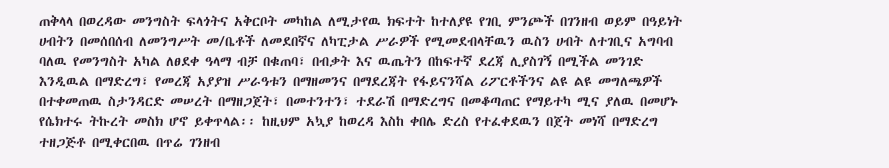ጠቅላላ በወረዳው መንግስት ፍላጎትና አቅርቦት መካከል ለሚታየዉ ክፍተት ከተለያዩ የገቢ ምንጮች በገንዘብ ወይም በዓይነት ሀብትን በመሰበሰብ ለመንግሥት መ/ቤቶች ለመደበኛና ለካፒታል ሥራዎች የሚመደብላቸዉን ዉስን ሀብት ለተገቢና አግባብ ባለዉ የመንግስት አካል ለፀደቀ ዓላማ ብቻ በቁጠባ፣ በብቃት እና ዉጤትን በከፍተኛ ደረጃ ሊያስገኝ በሚችል መንገድ እንዲዉል በማድረግ፣ የመረጃ አያያዝ ሥራዓቱን በማዘመንና በማደረጃት የፋይናንሻል ሪፖርቶችንና ልዩ ልዩ መግለጫዎች በተቀመጠዉ ስታንዳርድ መሠረት በማዘጋጀት፣ በመተንተን፣ ተደራሽ በማድረግና በመቆጣጠር የማይተካ ሚና ያለዉ በመሆኑ የሴክተሩ ትኩረት መስክ ሆኖ ይቀጥላል፡፡ ከዚህም አኳያ ከወረዳ እስከ ቀበሌ ድረስ የተፈቀደዉን በጀት መነሻ በማድረግ ተዘጋጅቶ በሚቀርበዉ በጥሬ ገንዘብ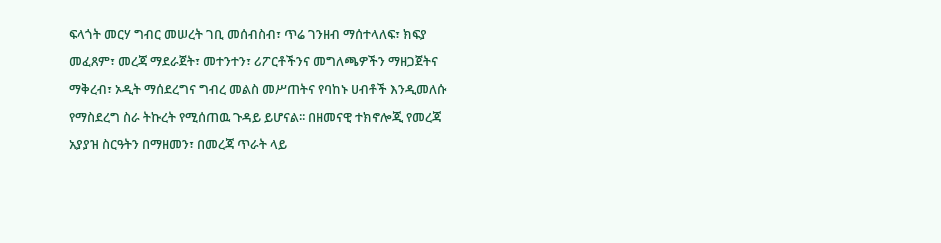ፍላጎት መርሃ ግብር መሠረት ገቢ መሰብስብ፣ ጥሬ ገንዘብ ማሰተላለፍ፣ ክፍያ መፈጸም፣ መረጃ ማደራጀት፣ መተንተን፣ ሪፖርቶችንና መግለጫዎችን ማዘጋጀትና ማቅረብ፣ ኦዲት ማሰደረግና ግብረ መልስ መሥጠትና የባከኑ ሀብቶች እንዲመለሱ የማስደረግ ስራ ትኩረት የሚሰጠዉ ጉዳይ ይሆናል፡፡ በዘመናዊ ተክኖሎጂ የመረጃ አያያዝ ስርዓትን በማዘመን፣ በመረጃ ጥራት ላይ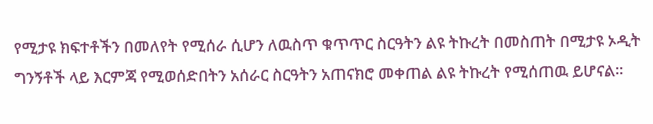የሚታዩ ክፍተቶችን በመለየት የሚሰራ ሲሆን ለዉስጥ ቁጥጥር ስርዓትን ልዩ ትኩረት በመስጠት በሚታዩ ኦዲት ግንኝቶች ላይ እርምጃ የሚወሰድበትን አሰራር ስርዓትን አጠናክሮ መቀጠል ልዩ ትኩረት የሚሰጠዉ ይሆናል፡፡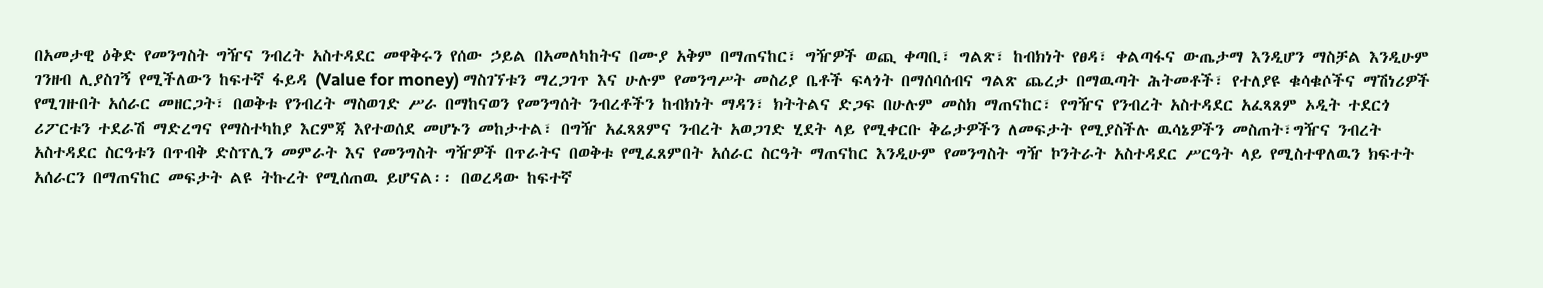በአመታዊ ዕቅድ የመንግስት ግዥና ንብረት አስተዳደር መዋቅሩን የሰው ኃይል በአመለካከትና በሙያ አቅም በማጠናከር፣ ግዥዎች ወጪ ቀጣቢ፣ ግልጽ፣ ከብክነት የፀዳ፣ ቀልጣፋና ውጤታማ እንዲሆን ማስቻል እንዲሁም ገንዘብ ሊያስገኝ የሚችለውን ከፍተኛ ፋይዳ (Value for money) ማስገኘቱን ማረጋገጥ እና ሁሉም የመንግሥት መስሪያ ቤቶች ፍላጎት በማሰባሰብና ግልጽ ጨረታ በማዉጣት ሕትመቶች፣ የተለያዩ ቁሳቁሶችና ማሽነሪዎች የሚገዙበት አሰራር መዘርጋት፣ በወቅቱ የንብረት ማስወገድ ሥራ በማከናወን የመንግሰት ንብረቶችን ከብክነት ማዳን፣ ክትትልና ድጋፍ በሁሉም መስክ ማጠናከር፣ የግዥና የንብረት አስተዳደር አፈጻጸም ኦዲት ተደርጎ ሪፖርቱን ተደራሽ ማድረግና የማስተካከያ እርምጃ እየተወሰደ መሆኑን መከታተል፣ በግዥ አፈጻጸምና ንብረት አወጋገድ ሂደት ላይ የሚቀርቡ ቅሬታዎችን ለመፍታት የሚያስችሉ ዉሳኔዎችን መስጠት፣ግዥና ንብረት አስተዳደር ስርዓቱን በጥብቅ ድስፕሊን መምራት እና የመንግስት ግዥዎች በጥራትና በወቅቱ የሚፈጸምበት አሰራር ስርዓት ማጠናከር እንዲሁም የመንግስት ግዥ ኮንትራት አስተዳደር ሥርዓት ላይ የሚስተዋለዉን ክፍተት አሰራርን በማጠናከር መፍታት ልዩ ትኩረት የሚሰጠዉ ይሆናል፡፡ በወረዳው ከፍተኛ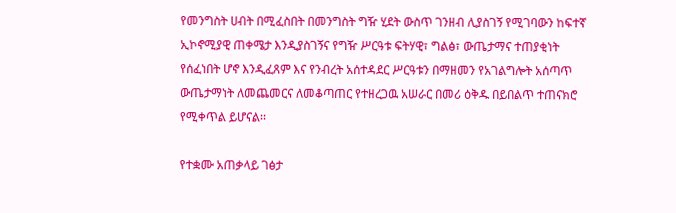የመንግስት ሀብት በሚፈስበት በመንግስት ግዥ ሂደት ውስጥ ገንዘብ ሊያስገኝ የሚገባውን ከፍተኛ ኢኮኖሚያዊ ጠቀሜታ እንዲያስገኝና የግዥ ሥርዓቱ ፍትሃዊ፣ ግልፅ፣ ውጤታማና ተጠያቂነት የሰፈነበት ሆኖ እንዲፈጸም እና የንብረት አሰተዳደር ሥርዓቱን በማዘመን የአገልግሎት አሰጣጥ ውጤታማነት ለመጨመርና ለመቆጣጠር የተዘረጋዉ አሠራር በመሪ ዕቅዱ በይበልጥ ተጠናክሮ የሚቀጥል ይሆናል፡፡

የተቋሙ አጠቃላይ ገፅታ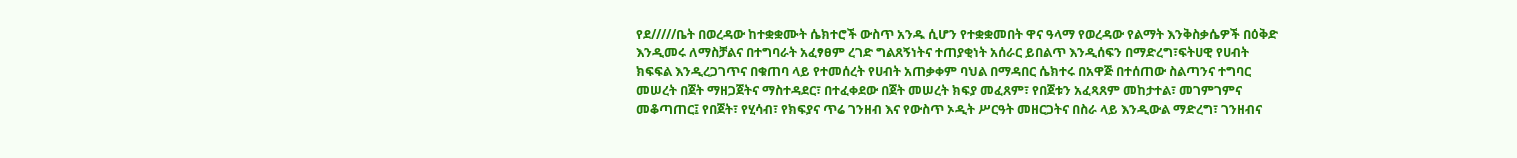የደ/////ቤት በወረዳው ከተቋቋሙት ሴክተሮች ውስጥ አንዱ ሲሆን የተቋቋመበት ዋና ዓላማ የወረዳው የልማት እንቅስቃሴዎች በዕቅድ እንዲመሩ ለማስቻልና በተግባራት አፈፃፀም ረገድ ግልጸኝነትና ተጠያቂነት አሰራር ይበልጥ እንዲሰፍን በማድረግ፣ፍትሀዊ የሀብት ክፍፍል እንዲረጋገጥና በቁጠባ ላይ የተመሰረት የሀብት አጠቃቀም ባህል በማዳበር ሴክተሩ በአዋጅ በተሰጠው ስልጣንና ተግባር መሠረት በጀት ማዘጋጀትና ማስተዳደር፣ በተፈቀደው በጀት መሠረት ክፍያ መፈጸም፣ የበጀቱን አፈጻጸም መከታተል፣ መገምገምና መቆጣጠር፤ የበጀት፣ የሂሳብ፣ የክፍያና ጥሬ ገንዘብ እና የውስጥ ኦዲት ሥርዓት መዘርጋትና በስራ ላይ እንዲውል ማድረግ፣ ገንዘብና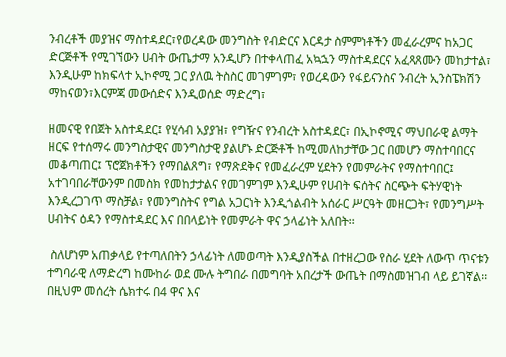ንብረቶች መያዝና ማስተዳደር፣የወረዳው መንግስት የብድርና እርዳታ ስምምነቶችን መፈራረምና ከአጋር ድርጅቶች የሚገኘውን ሀብት ውጤታማ አንዲሆን በተቀላጠፈ አኳኋን ማስተዳደርና አፈጻጸሙን መከታተል፣ እንዲሁም ከክፍላተ ኢኮኖሚ ጋር ያለዉ ትስስር መገምገም፣ የወረዳውን የፋይናንስና ንብረት ኢንስፔክሽን ማከናወን፣እርምጃ መውሰድና እንዲወሰድ ማድረግ፣

ዘመናዊ የበጀት አስተዳደር፤ የሂሳብ አያያዝ፣ የግዥና የንብረት አስተዳደር፣ በኢኮኖሚና ማህበራዊ ልማት ዘርፍ የተሰማሩ መንግስታዊና መንግስታዊ ያልሆኑ ድርጅቶች ከሚመለከታቸው ጋር በመሆን ማስተባበርና መቆጣጠር፤ ፕሮጀክቶችን የማበልጸግ፣ የማጽደቅና የመፈራረም ሂደትን የመምራትና የማስተባበር፤ አተገባበራቸውንም በመስክ የመከታታልና የመገምገም እንዲሁም የሀብት ፍሰትና ስርጭት ፍትሃዊነት እንዲረጋገጥ ማስቻል፣ የመንግስትና የግል አጋርነት እንዲጎልብት አሰራር ሥርዓት መዘርጋት፣ የመንግሥት ሀብትና ዕዳን የማስተዳደር እና በበላይነት የመምራት ዋና ኃላፊነት አለበት፡፡

 ስለሆነም አጠቃላይ የተጣለበትን ኃላፊነት ለመወጣት እንዲያስችል በተዘረጋው የስራ ሂደት ለውጥ ጥናቱን ተግባራዊ ለማድረግ ከሙከራ ወደ ሙሉ ትግበራ በመግባት አበረታች ውጤት በማስመዝገብ ላይ ይገኛል፡፡በዚህም መሰረት ሴክተሩ በ4 ዋና እና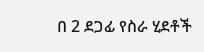በ 2 ደጋፊ የስራ ሂደቶች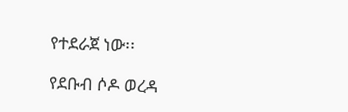የተደራጀ ነው፡፡

የደቡብ ሶዶ ወረዳ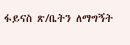ፋይናስ ጽ/ቤትን ለማግኝት